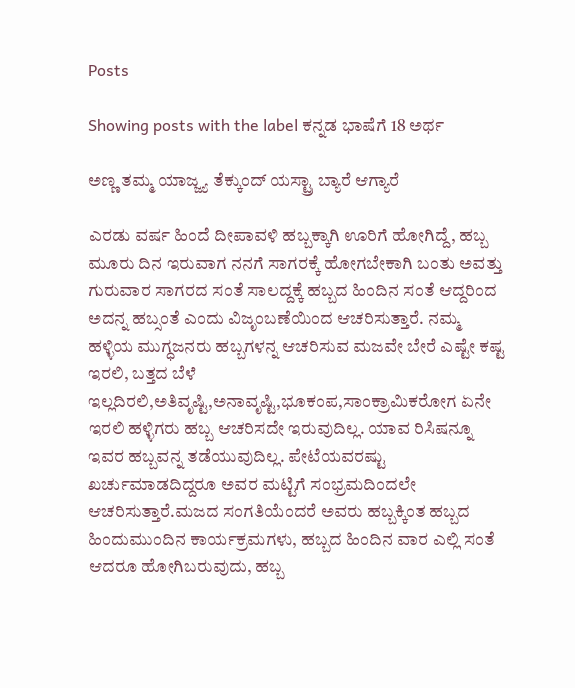Posts

Showing posts with the label ಕನ್ನಡ ಭಾಷೆಗೆ 18 ಅರ್ಥ

ಅಣ್ಣ ತಮ್ಮ ಯಾಜ್ಜ್ಯ ತೆಕ್ಕುಂದ್ ಯಸ್ಟ್ರಾ ಬ್ಯಾರೆ ಆಗ್ಯಾರೆ

ಎರಡು ವರ್ಷ ಹಿಂದೆ ದೀಪಾವಳಿ ಹಬ್ಬಕ್ಕಾಗಿ ಊರಿಗೆ ಹೋಗಿದ್ದೆ, ಹಬ್ಬ ಮೂರು ದಿನ ಇರುವಾಗ ನನಗೆ ಸಾಗರಕ್ಕೆ ಹೋಗಬೇಕಾಗಿ ಬಂತು ಅವತ್ತು ಗುರುವಾರ ಸಾಗರದ ಸಂತೆ ಸಾಲದ್ದಕ್ಕೆ ಹಬ್ಬದ ಹಿಂದಿನ ಸಂತೆ ಆದ್ದರಿಂದ ಅದನ್ನ ಹಬ್ಸಂತೆ ಎಂದು ವಿಜೃಂಬಣೆಯಿಂದ ಆಚರಿಸುತ್ತಾರೆ. ನಮ್ಮ ಹಳ್ಳಿಯ ಮುಗ್ಧಜನರು ಹಬ್ಬಗಳನ್ನ ಆಚರಿಸುವ ಮಜವೇ ಬೇರೆ ಎಷ್ಟೇ ಕಷ್ಟ ಇರಲಿ, ಬತ್ತದ ಬೆಳೆ ಇಲ್ಲದಿರಲಿ,ಅತಿವೃಷ್ಟಿ,ಅನಾವೃಷ್ಟಿ,ಭೂಕಂಪ,ಸಾಂಕ್ರಾಮಿಕರೋಗ ಏನೇ ಇರಲಿ ಹಳ್ಳಿಗರು ಹಬ್ಬ ಆಚರಿಸದೇ ಇರುವುದಿಲ್ಲ. ಯಾವ ರಿಸಿಷನ್ನೂ ಇವರ ಹಬ್ಬವನ್ನ ತಡೆಯುವುದಿಲ್ಲ. ಪೇಟೆಯವರಷ್ಟು ಖರ್ಚುಮಾಡದಿದ್ದರೂ ಅವರ ಮಟ್ಟಿಗೆ ಸಂಭ್ರಮದಿಂದಲೇ ಆಚರಿಸುತ್ತಾರೆ.ಮಜದ ಸಂಗತಿಯೆಂದರೆ ಅವರು ಹಬ್ಬಕ್ಕಿಂತ ಹಬ್ಬದ ಹಿಂದುಮುಂದಿನ ಕಾರ್ಯಕ್ರಮಗಳು, ಹಬ್ಬದ ಹಿಂದಿನ ವಾರ ಎಲ್ಲಿ ಸಂತೆ ಆದರೂ ಹೋಗಿಬರುವುದು, ಹಬ್ಬ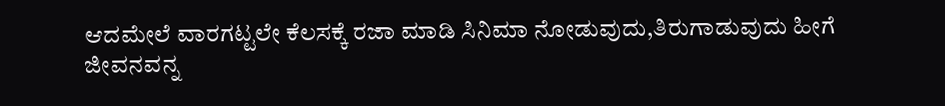ಆದಮೇಲೆ ವಾರಗಟ್ಟಲೇ ಕೆಲಸಕ್ಕೆ ರಜಾ ಮಾಡಿ ಸಿನಿಮಾ ನೋಡುವುದು,ತಿರುಗಾಡುವುದು ಹೀಗೆ ಜೀವನವನ್ನ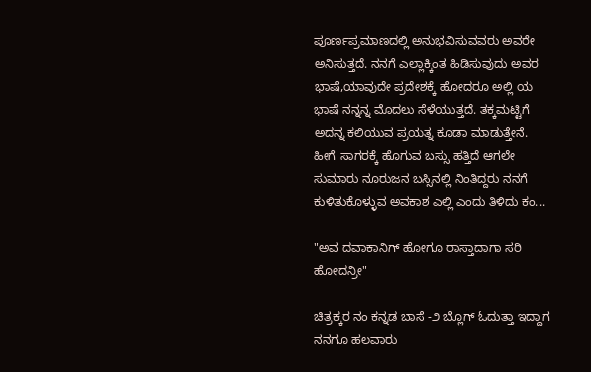ಪೂರ್ಣಪ್ರಮಾಣದಲ್ಲಿ ಅನುಭವಿಸುವವರು ಅವರೇ ಅನಿಸುತ್ತದೆ. ನನಗೆ ಎಲ್ಲಾಕ್ಕಿಂತ ಹಿಡಿಸುವುದು ಅವರ ಭಾಷೆ,ಯಾವುದೇ ಪ್ರದೇಶಕ್ಕೆ ಹೋದರೂ ಅಲ್ಲಿ ಯ ಭಾಷೆ ನನ್ನನ್ನ ಮೊದಲು ಸೆಳೆಯುತ್ತದೆ. ತಕ್ಕಮಟ್ಟಿಗೆ ಅದನ್ನ ಕಲಿಯುವ ಪ್ರಯತ್ನ ಕೂಡಾ ಮಾಡುತ್ತೇನೆ. ಹೀಗೆ ಸಾಗರಕ್ಕೆ ಹೊಗುವ ಬಸ್ಸು ಹತ್ತಿದೆ ಆಗಲೇ ಸುಮಾರು ನೂರುಜನ ಬಸ್ಸಿನಲ್ಲಿ ನಿಂತಿದ್ದರು ನನಗೆ ಕುಳಿತುಕೊಳ್ಳುವ ಅವಕಾಶ ಎಲ್ಲಿ ಎಂದು ತಿಳಿದು ಕಂ...

"ಅವ ದವಾಕಾನಿಗ್ ಹೋಗೂ ರಾಸ್ತಾದಾಗಾ ಸರಿ ಹೋದನ್ರೀ"

ಚಿತ್ರಕ್ಕರ ನಂ ಕನ್ನಡ ಬಾಸೆ -೨ ಬ್ಲೊಗ್ ಓದುತ್ತಾ ಇದ್ದಾಗ ನನಗೂ ಹಲವಾರು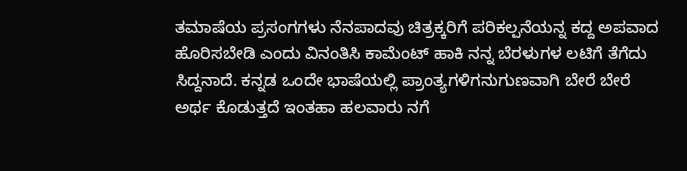ತಮಾಷೆಯ ಪ್ರಸಂಗಗಳು ನೆನಪಾದವು ಚಿತ್ರಕ್ಕರಿಗೆ ಪರಿಕಲ್ಪನೆಯನ್ನ ಕದ್ದ ಅಪವಾದ ಹೊರಿಸಬೇಡಿ ಎಂದು ವಿನಂತಿಸಿ ಕಾಮೆಂಟ್ ಹಾಕಿ ನನ್ನ ಬೆರಳುಗಳ ಲಟಿಗೆ ತೆಗೆದು ಸಿದ್ದನಾದೆ. ಕನ್ನಡ ಒಂದೇ ಭಾಷೆಯಲ್ಲಿ ಪ್ರಾಂತ್ಯಗಳಿಗನುಗುಣವಾಗಿ ಬೇರೆ ಬೇರೆ ಅರ್ಥ ಕೊಡುತ್ತದೆ ಇಂತಹಾ ಹಲವಾರು ನಗೆ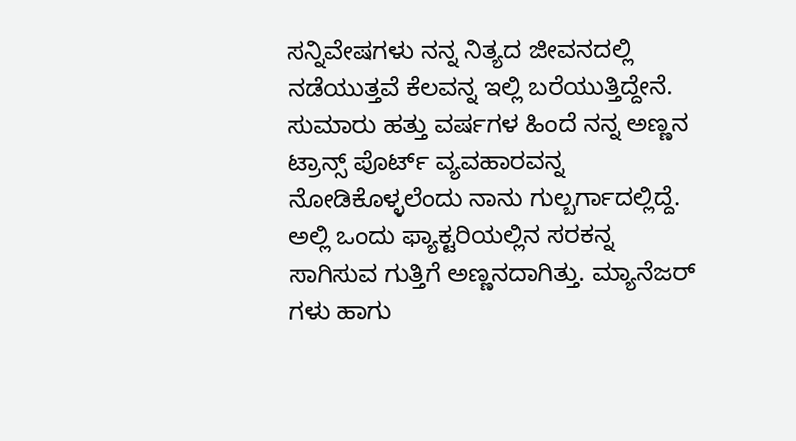ಸನ್ನಿವೇಷಗಳು ನನ್ನ ನಿತ್ಯದ ಜೀವನದಲ್ಲಿ ನಡೆಯುತ್ತವೆ ಕೆಲವನ್ನ ಇಲ್ಲಿ ಬರೆಯುತ್ತಿದ್ದೇನೆ. ಸುಮಾರು ಹತ್ತು ವರ್ಷಗಳ ಹಿಂದೆ ನನ್ನ ಅಣ್ಣನ ಟ್ರಾನ್ಸ್ ಪೊರ್ಟ್ ವ್ಯವಹಾರವನ್ನ ನೋಡಿಕೊಳ್ಳಲೆಂದು ನಾನು ಗುಲ್ಬರ್ಗಾದಲ್ಲಿದ್ದೆ. ಅಲ್ಲಿ ಒಂದು ಫ್ಯಾಕ್ಟರಿಯಲ್ಲಿನ ಸರಕನ್ನ ಸಾಗಿಸುವ ಗುತ್ತಿಗೆ ಅಣ್ಣನದಾಗಿತ್ತು. ಮ್ಯಾನೆಜರ್ ಗಳು ಹಾಗು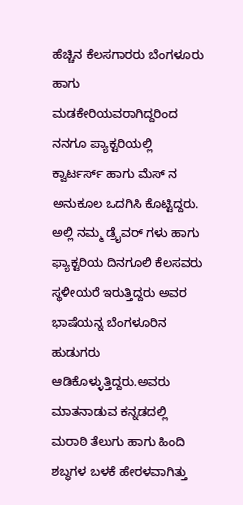ಹೆಚ್ಚಿನ ಕೆಲಸಗಾರರು ಬೆಂಗಳೂರು ಹಾಗು ಮಡಕೇರಿಯವರಾಗಿದ್ದರಿಂದ ನನಗೂ ಪ್ಯಾಕ್ಟರಿಯಲ್ಲಿ ಕ್ವಾರ್ಟರ್ಸ್ ಹಾಗು ಮೆಸ್ ನ ಅನುಕೂಲ ಒದಗಿಸಿ ಕೊಟ್ಟಿದ್ದರು. ಅಲ್ಲಿ ನಮ್ಮ ಡ್ರೈವರ್ ಗಳು ಹಾಗು ಫ್ಯಾಕ್ಟರಿಯ ದಿನಗೂಲಿ ಕೆಲಸವರು ಸ್ಥಳೀಯರೆ ಇರುತ್ತಿದ್ದರು ಅವರ ಭಾಷೆಯನ್ನ ಬೆಂಗಳೂರಿನ ಹುಡುಗರು ಆಡಿಕೊಳ್ಳುತ್ತಿದ್ದರು.ಅವರು ಮಾತನಾಡುವ ಕನ್ನಡದಲ್ಲಿ ಮರಾಠಿ ತೆಲುಗು ಹಾಗು ಹಿಂದಿ ಶಬ್ಧಗಳ ಬಳಕೆ ಹೇರಳವಾಗಿತ್ತು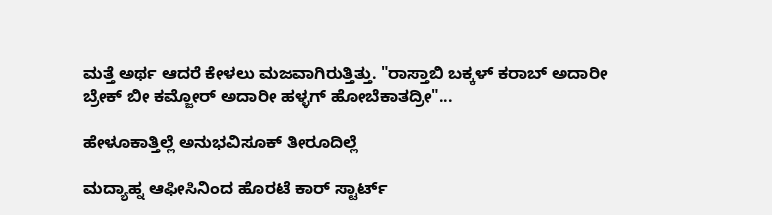ಮತ್ತೆ ಅರ್ಥ ಆದರೆ ಕೇಳಲು ಮಜವಾಗಿರುತ್ತಿತ್ತು. "ರಾಸ್ತಾಬಿ ಬಕ್ಕಳ್ ಕರಾಬ್ ಅದಾರೀ ಬ್ರೇಕ್ ಬೀ ಕಮ್ಜೋರ್ ಅದಾರೀ ಹಳ್ಳಗ್ ಹೋಬೆಕಾತದ್ರೀ"...

ಹೇಳೂಕಾತ್ತಿಲ್ಲೆ ಅನುಭವಿಸೂಕ್ ತೀರೂದಿಲ್ಲೆ

ಮದ್ಯಾಹ್ನ ಆಫೀಸಿನಿಂದ ಹೊರಟೆ ಕಾರ್ ಸ್ಟಾರ್ಟ್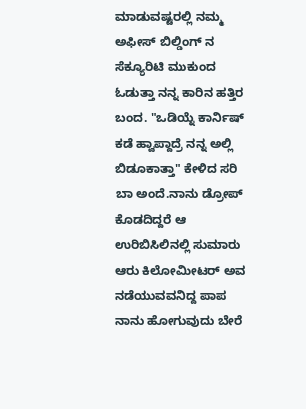ಮಾಡುವಷ್ಟರಲ್ಲಿ ನಮ್ಮ ಅಫೀಸ್ ಬಿಲ್ಡಿಂಗ್ ನ ಸೆಕ್ಯೂರಿಟಿ ಮುಕುಂದ ಓಡುತ್ತಾ ನನ್ನ ಕಾರಿನ ಹತ್ತಿರ ಬಂದ. "ಒಡಿಯ್ನೆ ಕಾರ್ನಿಷ್ ಕಡೆ ಹ್ವಾಪ್ದಾದ್ರೆ ನನ್ನ ಅಲ್ಲಿ ಬಿಡೂಕಾತ್ತಾ" ಕೇಳಿದ ಸರಿ ಬಾ ಅಂದೆ.ನಾನು ಡ್ರೋಪ್ ಕೊಡದಿದ್ದರೆ ಆ ಉರಿಬಿಸಿಲಿನಲ್ಲಿ ಸುಮಾರು ಆರು ಕಿಲೋಮೀಟರ್ ಅವ ನಡೆಯುವವನಿದ್ದ ಪಾಪ ನಾನು ಹೋಗುವುದು ಬೇರೆ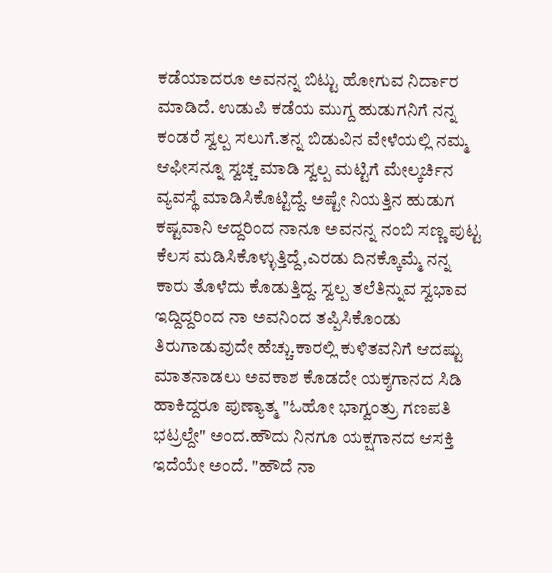ಕಡೆಯಾದರೂ ಅವನನ್ನ ಬಿಟ್ಟು ಹೋಗುವ ನಿರ್ದಾರ ಮಾಡಿದೆ. ಉಡುಪಿ ಕಡೆಯ ಮುಗ್ದ ಹುಡುಗನಿಗೆ ನನ್ನ ಕಂಡರೆ ಸ್ವಲ್ಪ ಸಲುಗೆ.ತನ್ನ ಬಿಡುವಿನ ವೇಳೆಯಲ್ಲಿ ನಮ್ಮ ಆಫೀಸನ್ನೂ ಸ್ವಚ್ಚ ಮಾಡಿ ಸ್ವಲ್ಪ ಮಟ್ಟಿಗೆ ಮೇಲ್ಕರ್ಚಿನ ವ್ಯವಸ್ಥೆ ಮಾಡಿಸಿಕೊಟ್ಟಿದ್ದೆ. ಅಷ್ಟೇ ನಿಯತ್ತಿನ ಹುಡುಗ ಕಷ್ಟವಾನಿ ಆದ್ದರಿಂದ ನಾನೂ ಅವನನ್ನ ನಂಬಿ ಸಣ್ಣ ಪುಟ್ಟ ಕೆಲಸ ಮಡಿಸಿಕೊಳ್ಳುತ್ತಿದ್ದೆ,ಎರಡು ದಿನಕ್ಕೊಮ್ಮೆ ನನ್ನ ಕಾರು ತೊಳೆದು ಕೊಡುತ್ತಿದ್ದ. ಸ್ವಲ್ಪ ತಲೆತಿನ್ನುವ ಸ್ವಭಾವ ಇದ್ದಿದ್ದರಿಂದ ನಾ ಅವನಿಂದ ತಪ್ಪಿಸಿಕೊಂಡು ತಿರುಗಾಡುವುದೇ ಹೆಚ್ಚು.ಕಾರಲ್ಲಿ ಕುಳಿತವನಿಗೆ ಆದಷ್ಟು ಮಾತನಾಡಲು ಅವಕಾಶ ಕೊಡದೇ ಯಕ್ಶಗಾನದ ಸಿಡಿ ಹಾಕಿದ್ದರೂ ಪುಣ್ಯಾತ್ಮ "ಓಹೋ ಭಾಗ್ವಂತ್ರು ಗಣಪತಿ ಭಟ್ರಲ್ದೇ" ಅಂದ.ಹೌದು ನಿನಗೂ ಯಕ್ಷಗಾನದ ಆಸಕ್ತಿ ಇದೆಯೇ ಅಂದೆ. "ಹೌದೆ ನಾ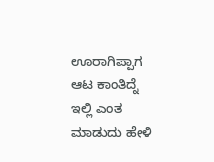ಊರಾಗಿಪ್ಪಾಗ ಆಟ ಕಾಂತಿದ್ನೆ ಇಲ್ಲಿ ಎಂತ ಮಾಡುದು ಹೇಳಿ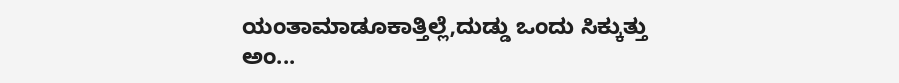ಯಂತಾಮಾಡೂಕಾತ್ತಿಲ್ಲೆ,ದುಡ್ಡು ಒಂದು ಸಿಕ್ಕುತ್ತು ಅಂ...